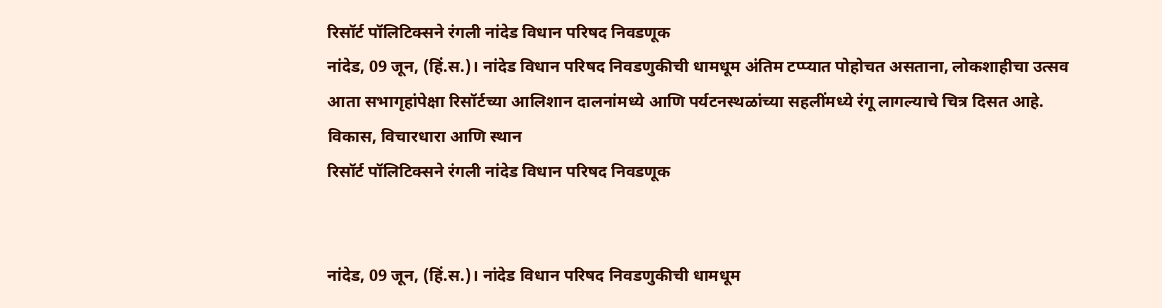रिसॉर्ट पॉलिटिक्सने रंगली नांदेड विधान परिषद निवडणूक
नांदेड, 09 जून, (हिं.स.)। नांदेड विधान परिषद निवडणुकीची धामधूम अंतिम टप्प्यात पोहोचत असताना, लोकशाहीचा उत्सव आता सभागृहांपेक्षा रिसॉर्टच्या आलिशान दालनांमध्ये आणि पर्यटनस्थळांच्या सहलींमध्ये रंगू लागल्याचे चित्र दिसत आहे. विकास, विचारधारा आणि स्थान
रिसॉर्ट पॉलिटिक्सने रंगली नांदेड विधान परिषद निवडणूक


नांदेड, 09 जून, (हिं.स.)। नांदेड विधान परिषद निवडणुकीची धामधूम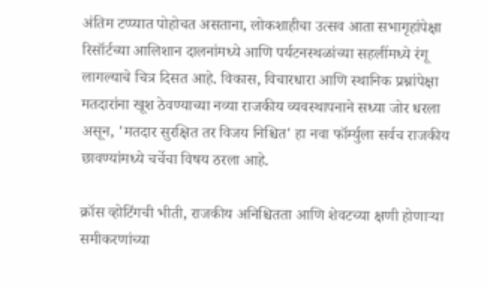अंतिम टप्प्यात पोहोचत असताना, लोकशाहीचा उत्सव आता सभागृहांपेक्षा रिसॉर्टच्या आलिशान दालनांमध्ये आणि पर्यटनस्थळांच्या सहलींमध्ये रंगू लागल्याचे चित्र दिसत आहे. विकास, विचारधारा आणि स्थानिक प्रश्नांपेक्षा मतदारांना खूश ठेवण्याच्या नव्या राजकीय व्यवस्थापनाने सध्या जोर धरला असून, 'मतदार सुरक्षित तर विजय निश्चित' हा नवा फॉर्म्युला सर्वच राजकीय छावण्यांमध्ये चर्चेचा विषय ठरला आहे.

क्रॉस व्होटिंगची भीती, राजकीय अनिश्चितता आणि शेवटच्या क्षणी होणाऱ्या समीकरणांच्या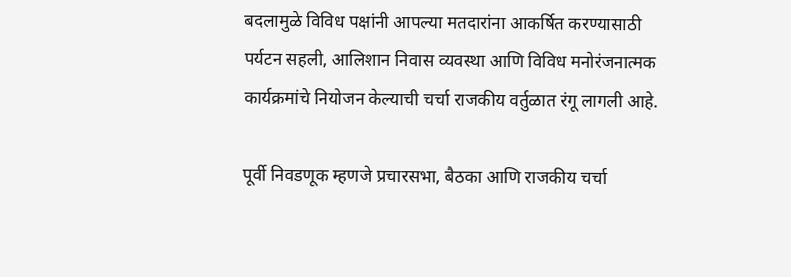बदलामुळे विविध पक्षांनी आपल्या मतदारांना आकर्षित करण्यासाठी पर्यटन सहली, आलिशान निवास व्यवस्था आणि विविध मनोरंजनात्मक कार्यक्रमांचे नियोजन केल्याची चर्चा राजकीय वर्तुळात रंगू लागली आहे.

पूर्वी निवडणूक म्हणजे प्रचारसभा, बैठका आणि राजकीय चर्चा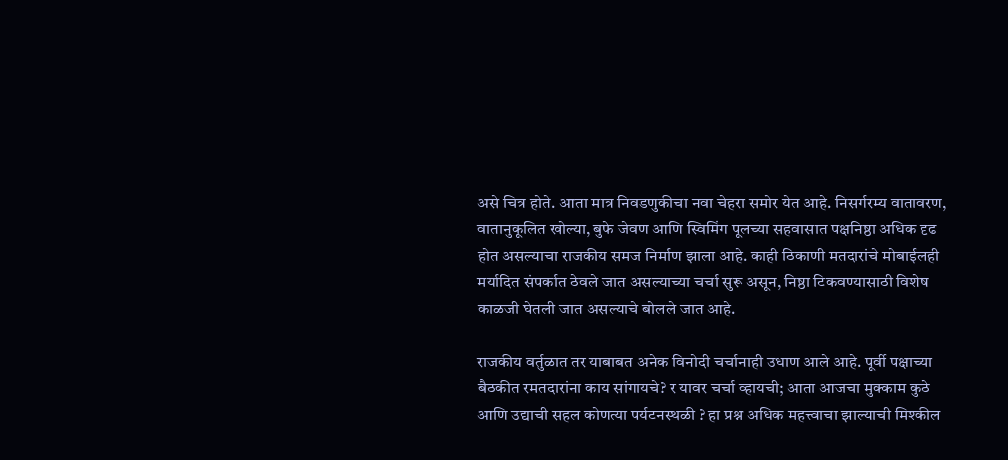असे चित्र होते. आता मात्र निवडणुकीचा नवा चेहरा समोर येत आहे. निसर्गरम्य वातावरण, वातानुकूलित खोल्या, बुफे जेवण आणि स्विमिंग पूलच्या सहवासात पक्षनिष्ठा अधिक दृढ होत असल्याचा राजकीय समज निर्माण झाला आहे. काही ठिकाणी मतदारांचे मोबाईलही मर्यादित संपर्कात ठेवले जात असल्याच्या चर्चा सुरू असून, निष्ठा टिकवण्यासाठी विशेष काळजी घेतली जात असल्याचे बोलले जात आहे.

राजकीय वर्तुळात तर याबाबत अनेक विनोदी चर्चानाही उधाण आले आहे. पूर्वी पक्षाच्या बैठकीत रमतदारांना काय सांगायचे? र यावर चर्चा व्हायची; आता आजचा मुक्काम कुठे आणि उद्याची सहल कोणत्या पर्यटनस्थळी ? हा प्रश्न अधिक महत्त्वाचा झाल्याची मिश्कील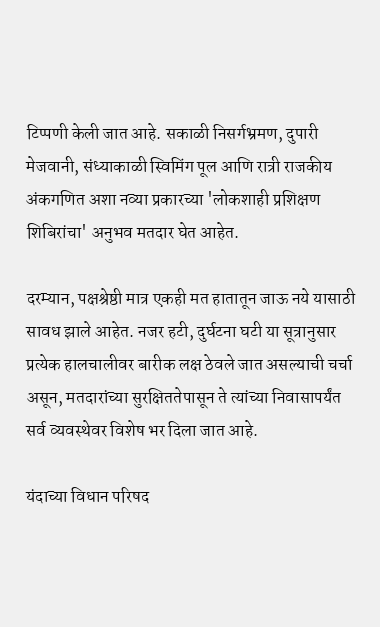टिप्पणी केली जात आहे. सकाळी निसर्गभ्रमण, दुपारी मेजवानी, संध्याकाळी स्विमिंग पूल आणि रात्री राजकीय अंकगणित अशा नव्या प्रकारच्या 'लोकशाही प्रशिक्षण शिबिरांचा' अनुभव मतदार घेत आहेत.

दरम्यान, पक्षश्रेष्ठी मात्र एकही मत हातातून जाऊ नये यासाठी सावध झाले आहेत. नजर हटी, दुर्घटना घटी या सूत्रानुसार प्रत्येक हालचालीवर बारीक लक्ष ठेवले जात असल्याची चर्चा असून, मतदारांच्या सुरक्षिततेपासून ते त्यांच्या निवासापर्यंत सर्व व्यवस्थेवर विशेष भर दिला जात आहे.

यंदाच्या विधान परिषद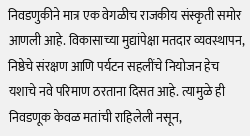निवडणुकीने मात्र एक वेगळीच राजकीय संस्कृती समोर आणली आहे. विकासाच्या मुद्यांपेक्षा मतदार व्यवस्थापन, निष्ठेचे संरक्षण आणि पर्यटन सहलींचे नियोजन हेच यशाचे नवे परिमाण ठरताना दिसत आहे. त्यामुळे ही निवडणूक केवळ मतांची राहिलेली नसून,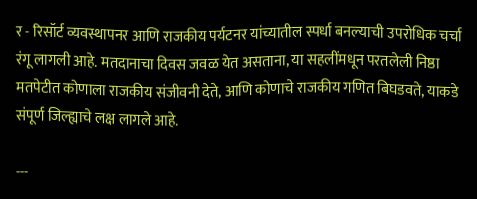र - रिसॉर्ट व्यवस्थापनर आणि राजकीय पर्यटनर यांच्यातील स्पर्धा बनल्याची उपरोधिक चर्चा रंगू लागली आहे. मतदानाचा दिवस जवळ येत असताना, या सहलींमधून परतलेली निष्ठा मतपेटीत कोणाला राजकीय संजीवनी देते, आणि कोणाचे राजकीय गणित बिघडवते, याकडे संपूर्ण जिल्ह्याचे लक्ष लागले आहे.

---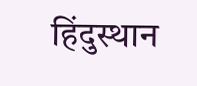हिंदुस्थान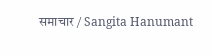समाचार / Sangita Hanumant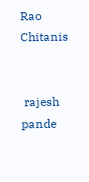Rao Chitanis


 rajesh pande